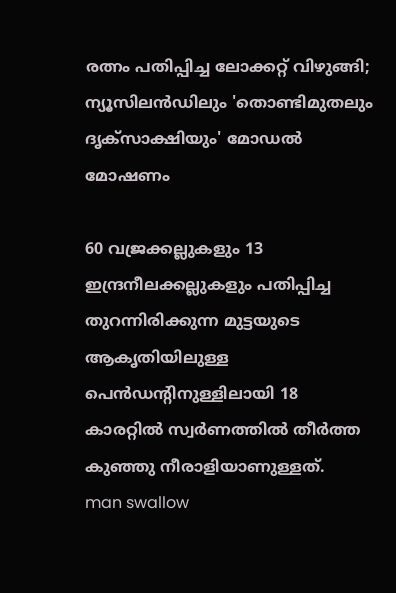രത്നം പതിപ്പിച്ച ലോക്കറ്റ് വിഴുങ്ങി; ന്യൂസിലൻഡിലും 'തൊണ്ടിമുതലും ദൃ‌ക്സാക്ഷിയും' മോഡൽ മോഷണം

60 വജ്രക്കല്ലുകളും 13 ഇന്ദ്രനീലക്കല്ലുകളും പതിപ്പിച്ച തുറന്നിരിക്കുന്ന മുട്ടയുടെ ആകൃതിയിലുള്ള പെൻഡന്‍റിനുള്ളിലായി 18 കാരറ്റിൽ സ്വർണത്തിൽ തീർത്ത കുഞ്ഞു നീരാളിയാണുള്ളത്.
man swallow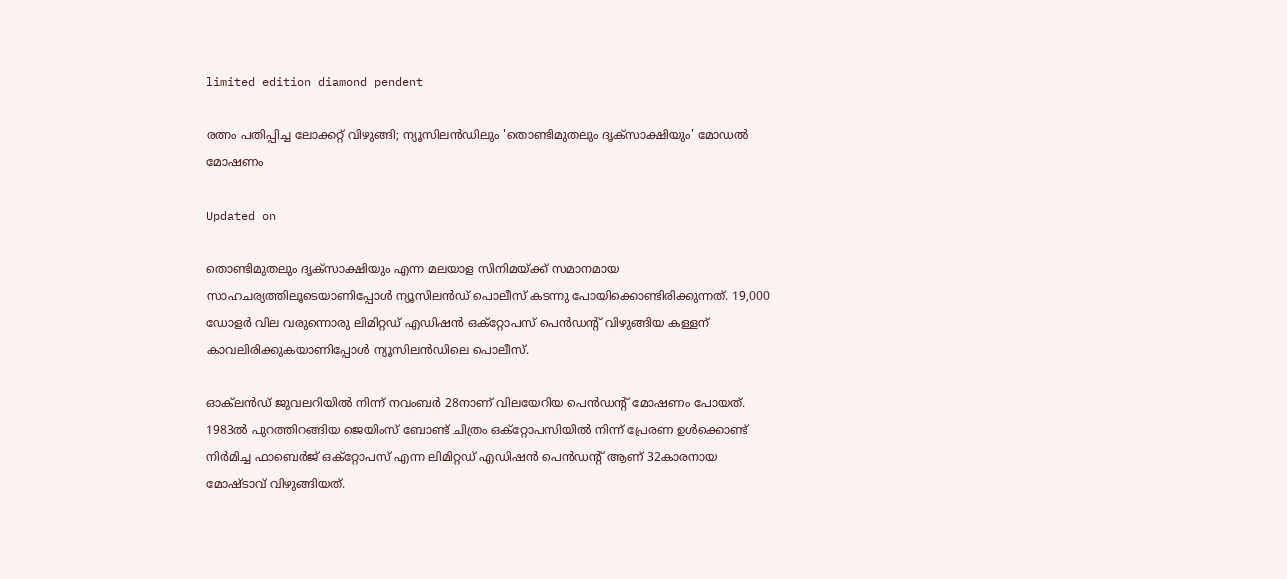limited edition diamond pendent

രത്നം പതിപ്പിച്ച ലോക്കറ്റ് വിഴുങ്ങി; ന്യൂസിലൻഡിലും 'തൊണ്ടിമുതലും ദൃ‌ക്സാക്ഷിയും' മോഡൽ മോഷണം

Updated on

തൊണ്ടിമുതലും ദൃക്സാക്ഷിയും എന്ന മലയാള സിനിമയ്ക്ക് സമാനമായ സാഹചര്യത്തിലൂടെയാണിപ്പോൾ ന്യൂസിലൻഡ് പൊലീസ് കടന്നു പോയിക്കൊണ്ടിരിക്കുന്നത്. 19,000 ഡോളർ വില വരുന്നൊരു ലിമിറ്റഡ് എഡിഷൻ ഒക്റ്റോപസ് പെൻഡന്‍റ് വിഴുങ്ങിയ കള്ളന് കാവലിരിക്കുകയാണിപ്പോൾ ന്യൂസിലൻഡിലെ പൊലീസ്.

ഓക്‌ലൻഡ് ജുവലറിയിൽ നിന്ന് നവംബർ 28നാണ് വിലയേറിയ പെൻഡന്‍റ് മോഷണം പോയത്. 1983ൽ പുറത്തിറങ്ങിയ ജെയിംസ് ബോണ്ട് ചിത്രം ഒക്റ്റോപസിയിൽ നിന്ന് പ്രേരണ ഉൾക്കൊണ്ട് നിർമിച്ച ഫാബെർജ് ഒക്റ്റോപസ് എന്ന ലിമിറ്റഡ് എഡിഷൻ പെൻഡന്‍റ് ആണ് 32കാരനായ മോഷ്ടാവ് വിഴുങ്ങിയത്.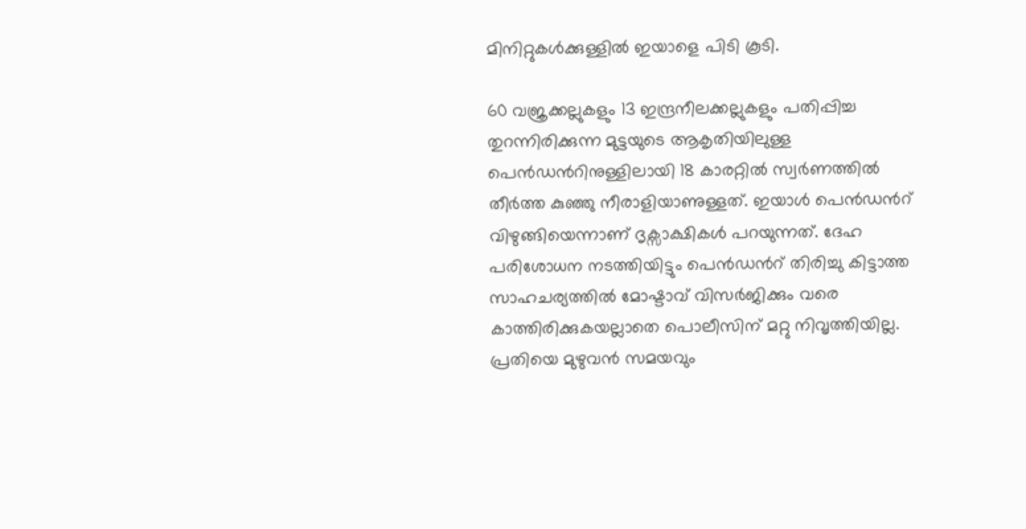മിനിറ്റുകൾക്കുള്ളിൽ ഇയാളെ പിടി കൂടി.

60 വജ്രക്കല്ലുകളും 13 ഇന്ദ്രനീലക്കല്ലുകളും പതിപ്പിച്ച തുറന്നിരിക്കുന്ന മുട്ടയുടെ ആകൃതിയിലുള്ള പെൻഡന്‍റിനുള്ളിലായി 18 കാരറ്റിൽ സ്വർണത്തിൽ തീർത്ത കുഞ്ഞു നീരാളിയാണുള്ളത്. ഇയാൾ പെൻഡന്‍റ് വിഴുങ്ങിയെന്നാണ് ദൃക്സാക്ഷികൾ പറയുന്നത്. ദേഹ പരിശോധന നടത്തിയിട്ടും പെൻഡന്‍റ് തിരിച്ചു കിട്ടാത്ത സാഹചര്യത്തിൽ മോഷ്ടാവ് വിസർജിക്കും വരെ കാത്തിരിക്കുകയല്ലാതെ പൊലീസിന് മറ്റു നിവൃത്തിയില്ല. പ്രതിയെ മുഴുവൻ സമയവും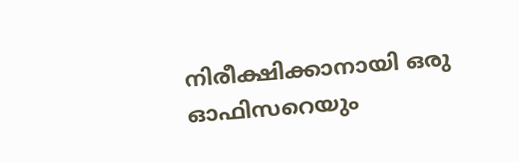നിരീക്ഷിക്കാനായി ഒരു ഓഫിസറെയും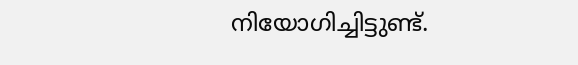നിയോഗിച്ചിട്ടുണ്ട്.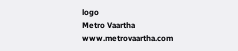logo
Metro Vaartha
www.metrovaartha.com